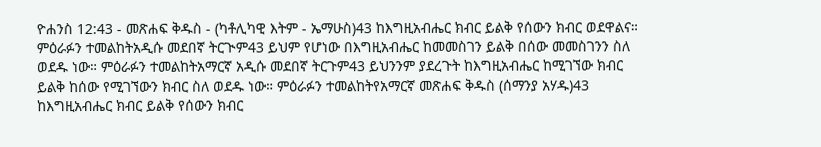ዮሐንስ 12:43 - መጽሐፍ ቅዱስ - (ካቶሊካዊ እትም - ኤማሁስ)43 ከእግዚአብሔር ክብር ይልቅ የሰውን ክብር ወደዋልና። ምዕራፉን ተመልከትአዲሱ መደበኛ ትርጒም43 ይህም የሆነው በእግዚአብሔር ከመመስገን ይልቅ በሰው መመስገንን ስለ ወደዱ ነው። ምዕራፉን ተመልከትአማርኛ አዲሱ መደበኛ ትርጉም43 ይህንንም ያደረጉት ከእግዚአብሔር ከሚገኘው ክብር ይልቅ ከሰው የሚገኘውን ክብር ስለ ወደዱ ነው። ምዕራፉን ተመልከትየአማርኛ መጽሐፍ ቅዱስ (ሰማንያ አሃዱ)43 ከእግዚአብሔር ክብር ይልቅ የሰውን ክብር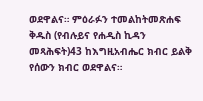ወደዋልና። ምዕራፉን ተመልከትመጽሐፍ ቅዱስ (የብሉይና የሐዲስ ኪዳን መጻሕፍት)43 ከእግዚአብሔር ክብር ይልቅ የሰውን ክብር ወደዋልና።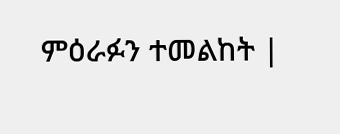ምዕራፉን ተመልከት |